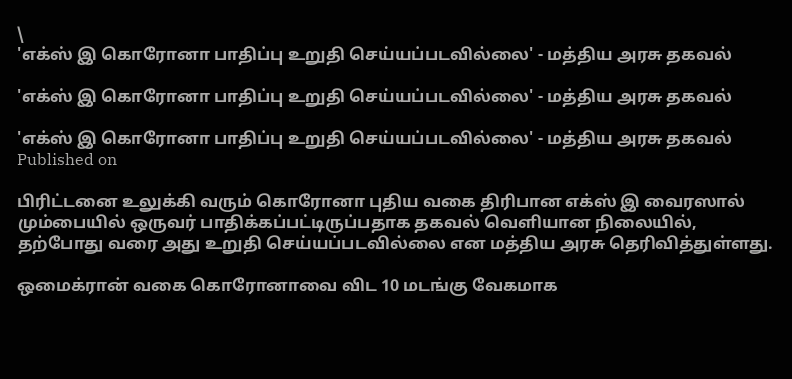\
'எக்ஸ் இ கொரோனா பாதிப்பு உறுதி செய்யப்படவில்லை' - மத்திய அரசு தகவல்

'எக்ஸ் இ கொரோனா பாதிப்பு உறுதி செய்யப்படவில்லை' - மத்திய அரசு தகவல்

'எக்ஸ் இ கொரோனா பாதிப்பு உறுதி செய்யப்படவில்லை' - மத்திய அரசு தகவல்
Published on

பிரிட்டனை உலுக்கி வரும் கொரோனா புதிய வகை திரிபான எக்ஸ் இ வைரஸால் மும்பையில் ஒருவர் பாதிக்கப்பட்டிருப்பதாக தகவல் வெளியான நிலையில், தற்போது வரை அது உறுதி செய்யப்படவில்லை என மத்திய அரசு தெரிவித்துள்ளது.

ஒமைக்ரான் வகை கொரோனாவை விட 10 மடங்கு வேகமாக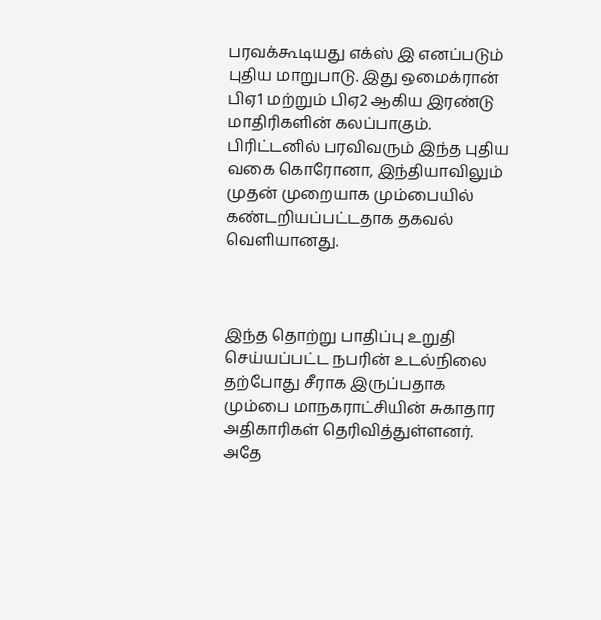பரவக்கூடியது எக்ஸ் இ எனப்படும் புதிய மாறுபாடு. இது ஒமைக்ரான் பிஏ1 மற்றும் பிஏ2 ஆகிய இரண்டு மாதிரிகளின் கலப்பாகும். பிரிட்டனில் பரவிவரும் இந்த புதிய வகை கொரோனா, இந்தியாவிலும் முதன் முறையாக மும்பையில் கண்டறியப்பட்டதாக தகவல் வெளியானது.



இந்த தொற்று பாதிப்பு உறுதி செய்யப்பட்ட நபரின் உடல்நிலை தற்போது சீராக இருப்பதாக மும்பை மாநகராட்சியின் சுகாதார அதிகாரிகள் தெரிவித்துள்ளனர். அதே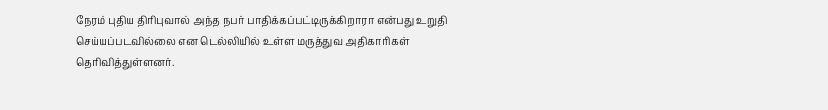நேரம் புதிய திரிபுவால் அந்த நபர் பாதிக்கப்பட்டிருக்கிறாரா என்பது உறுதி செய்யப்படவில்லை என டெல்லியில் உள்ள மருத்துவ அதிகாரிகள் தெரிவித்துள்ளனர்.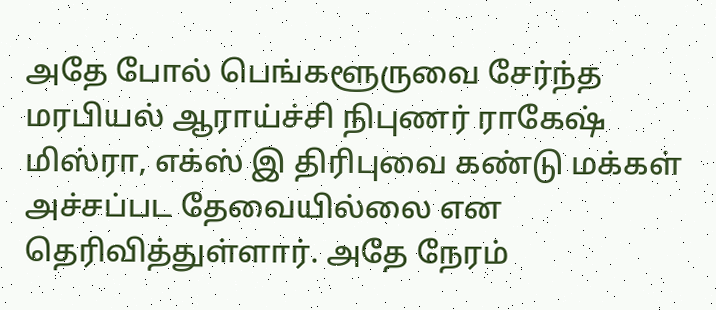அதே போல் பெங்களூருவை சேர்ந்த மரபியல் ஆராய்ச்சி நிபுணர் ராகேஷ் மிஸ்ரா, எக்ஸ் இ திரிபுவை கண்டு மக்கள் அச்சப்பட தேவையில்லை என தெரிவித்துள்ளார். அதே நேரம்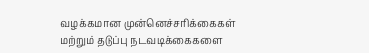வழக்கமான முன்னெச்சரிக்கைகள் மற்றும் தடுப்பு நடவடிக்கைகளை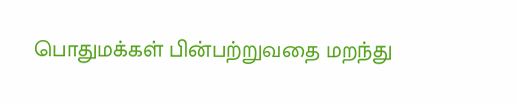பொதுமக்கள் பின்பற்றுவதை மறந்து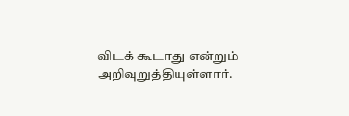விடக் கூடாது என்றும் அறிவுறுத்தியுள்ளார்.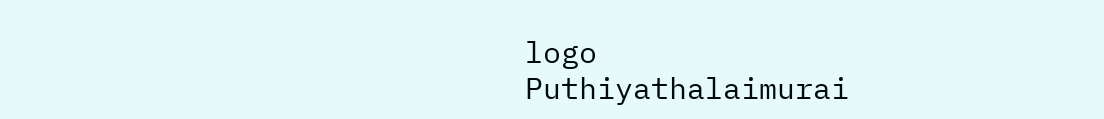logo
Puthiyathalaimurai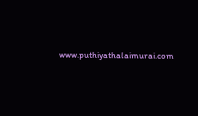www.puthiyathalaimurai.com